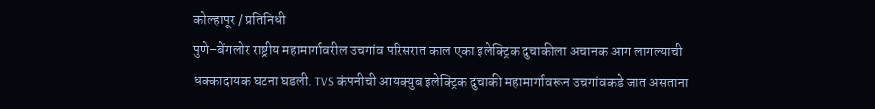कोल्हापूर / प्रतिनिधी
पुणे–बेंगलोर राष्ट्रीय महामार्गावरील उचगांव परिसरात काल एका इलेक्ट्रिक दुचाकीला अचानक आग लागल्याची धक्कादायक घटना घडली. TVS कंपनीची आयक्युब इलेक्ट्रिक दुचाकी महामार्गावरून उचगांवकडे जात असताना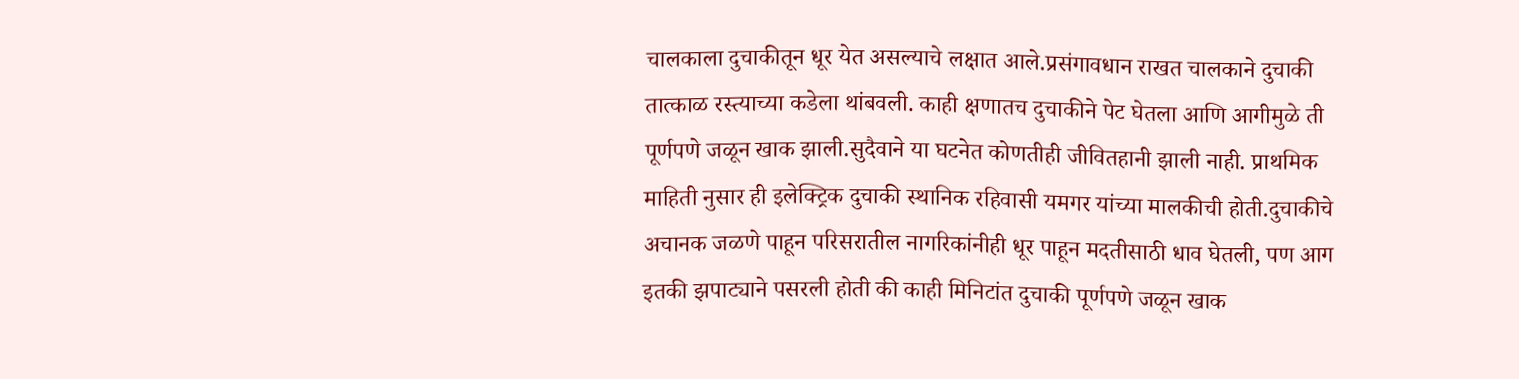चालकाला दुचाकीतून धूर येत असल्याचे लक्षात आले.प्रसंगावधान राखत चालकाने दुचाकी तात्काळ रस्त्याच्या कडेला थांबवली. काही क्षणातच दुचाकीने पेट घेतला आणि आगीमुळे ती पूर्णपणे जळून खाक झाली.सुदैवाने या घटनेत कोणतीही जीवितहानी झाली नाही. प्राथमिक माहिती नुसार ही इलेक्ट्रिक दुचाकी स्थानिक रहिवासी यमगर यांच्या मालकीची होती.दुचाकीचे अचानक जळणे पाहून परिसरातील नागरिकांनीही धूर पाहून मदतीसाठी धाव घेतली, पण आग इतकी झपाट्याने पसरली होती की काही मिनिटांत दुचाकी पूर्णपणे जळून खाक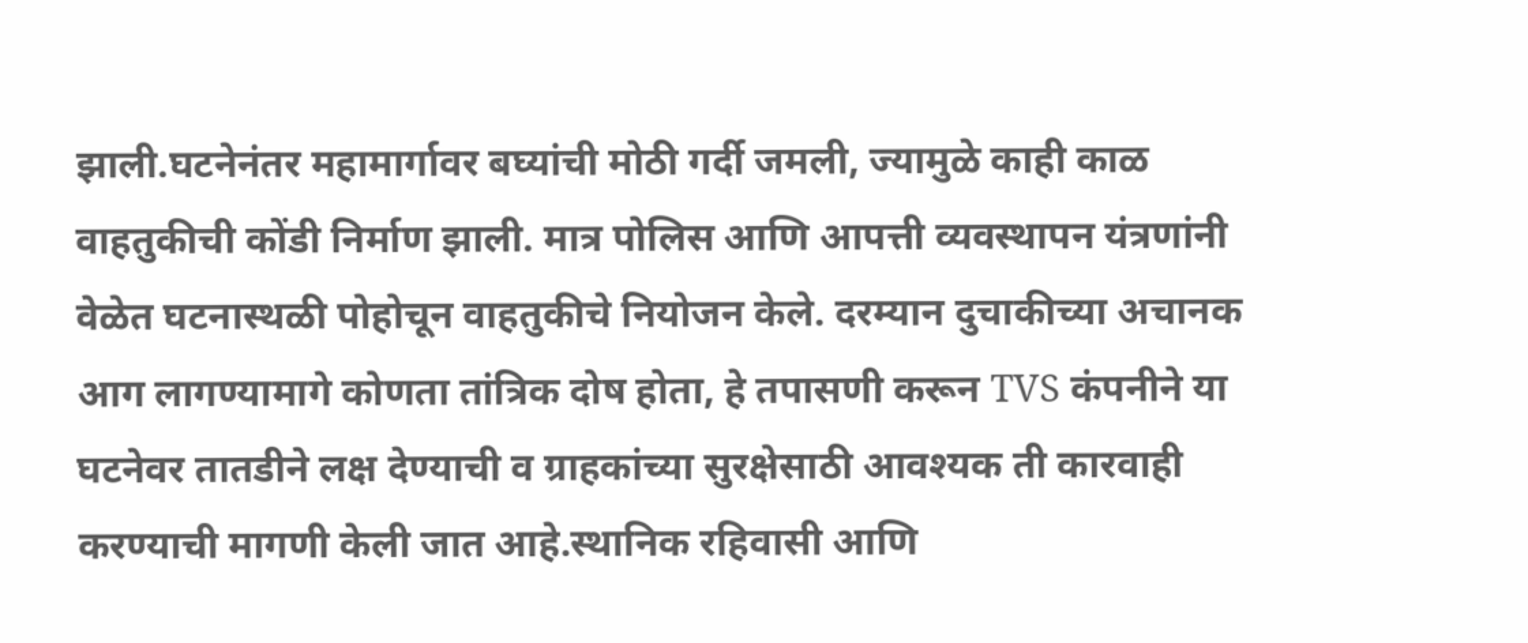झाली.घटनेनंतर महामार्गावर बघ्यांची मोठी गर्दी जमली, ज्यामुळे काही काळ वाहतुकीची कोंडी निर्माण झाली. मात्र पोलिस आणि आपत्ती व्यवस्थापन यंत्रणांनी वेळेत घटनास्थळी पोहोचून वाहतुकीचे नियोजन केले. दरम्यान दुचाकीच्या अचानक आग लागण्यामागे कोणता तांत्रिक दोष होता, हे तपासणी करून TVS कंपनीने या घटनेवर तातडीने लक्ष देण्याची व ग्राहकांच्या सुरक्षेसाठी आवश्यक ती कारवाही करण्याची मागणी केली जात आहे.स्थानिक रहिवासी आणि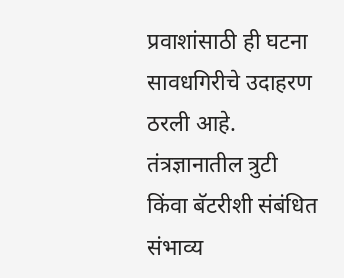प्रवाशांसाठी ही घटना सावधगिरीचे उदाहरण ठरली आहे. तंत्रज्ञानातील त्रुटी किंवा बॅटरीशी संबंधित संभाव्य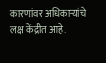कारणांवर अधिकाऱ्यांचे लक्ष केंद्रीत आहे.